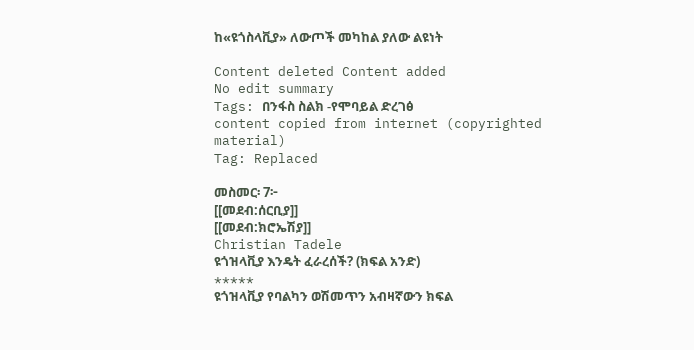ከ«ዩጎስላቪያ» ለውጦች መካከል ያለው ልዩነት

Content deleted Content added
No edit summary
Tags: በንፋስ ስልክ -የሞባይል ድረገፅ
content copied from internet (copyrighted material)
Tag: Replaced

መስመር፡ 7፦
[[መደብ:ሰርቢያ]]
[[መደብ:ክሮኤሽያ]]
Christian Tadele
ዩጎዝላቪያ እንዴት ፈራረሰች? (ክፍል አንድ)
*****
ዩጎዝላቪያ የባልካን ወሽመጥን አብዛኛውን ክፍል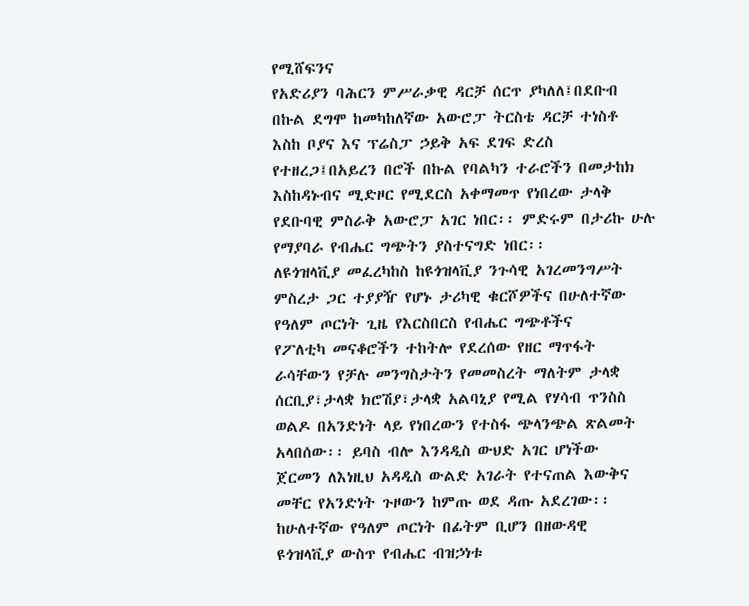የሚሸፍንና
የአድሪያን ባሕርን ምሥራቃዊ ዳርቻ ሰርጥ ያካለለ፤በደቡብ
በኩል ደግሞ ከመካከለኛው አውሮፓ ትርስቴ ዳርቻ ተነስቶ
እስከ ቦያና እና ፕሬስፓ ኃይቅ አፍ ደገፍ ድረስ
የተዘረጋ፤በአይረን በሮች በኩል የባልካን ተራሮችን በመታከክ
እስከዳኑብና ሚድዞር የሚደርስ አቀማመጥ የነበረው ታላቅ
የደቡባዊ ምስራቅ አውሮፓ አገር ነበር፡፡ ምድሩም በታሪኩ ሁሉ
የማያባራ የብሔር ግጭትን ያስተናግድ ነበር፡፡
ለዩጎዝላቪያ መፈረካከስ ከዩጎዝላቪያ ንጉሳዊ አገረመንግሥት
ምስረታ ጋር ተያያዥ የሆኑ ታሪካዊ ቁርሾዎችና በሁለተኛው
የዓለም ጦርነት ጊዜ የእርስበርስ የብሔር ግጭቶችና
የፖለቲካ መናቆሮችን ተከትሎ የደረሰው የዘር ማጥፋት
ራሳቸውን የቻሉ መንግስታትን የመመስረት ማለትም ታላቋ
ሰርቢያ፣ታላቋ ክሮሽያ፣ታላቋ አልባኒያ የሚል የሃሳብ ጥንስስ
ወልዶ በአንድነት ላይ የነበረውን የተስፋ ጭላንጭል ጽልመት
አላበሰው፡፡ ይባስ ብሎ እንዳዲስ ውህድ አገር ሆነችው
ጀርመን ለእነዚህ አዳዲስ ውልድ አገራት የተናጠል እውቅና
መቸር የአንድነት ጉዞውን ከምጡ ወደ ዳጡ አደረገው፡፡
ከሁለተኛው የዓለም ጦርነት በፊትም ቢሆን በዘውዳዊ
ዩጎዝላቪያ ውስጥ የብሔር ብዝኃነቱ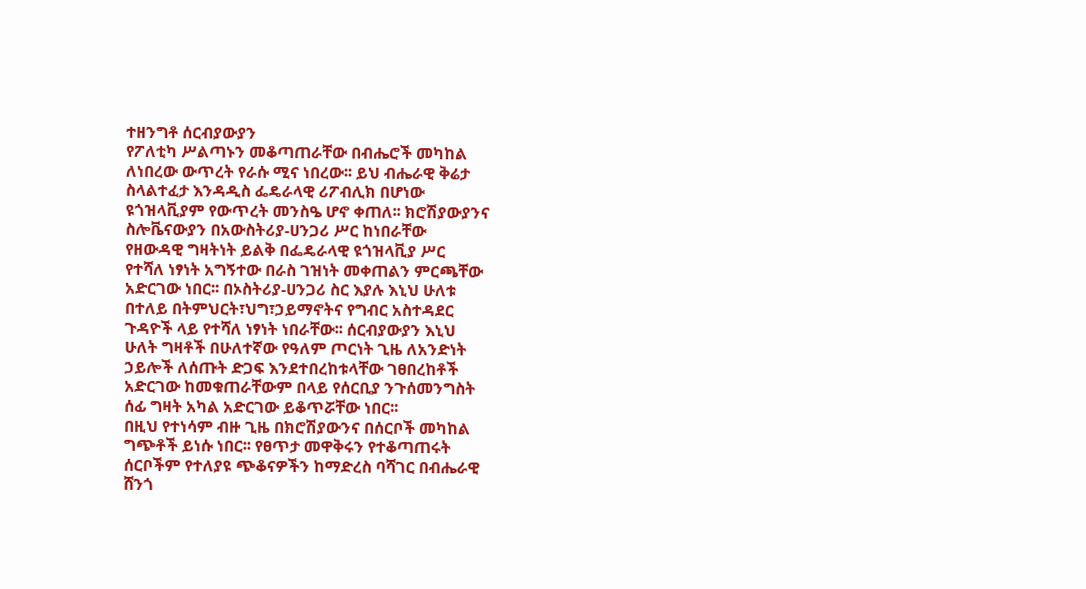ተዘንግቶ ሰርብያውያን
የፖለቲካ ሥልጣኑን መቆጣጠራቸው በብሔሮች መካከል
ለነበረው ውጥረት የራሱ ሚና ነበረው፡፡ ይህ ብሔራዊ ቅሬታ
ስላልተፈታ እንዳዲስ ፌዴራላዊ ሪፖብሊክ በሆነው
ዩጎዝላቪያም የውጥረት መንስዔ ሆኖ ቀጠለ፡፡ ክሮሽያውያንና
ስሎቬናውያን በአውስትሪያ-ሀንጋሪ ሥር ከነበራቸው
የዘውዳዊ ግዛትነት ይልቅ በፌዴራላዊ ዩጎዝላቪያ ሥር
የተሻለ ነፃነት አግኝተው በራስ ገዝነት መቀጠልን ምርጫቸው
አድርገው ነበር፡፡ በኦስትሪያ-ሀንጋሪ ስር እያሉ እኒህ ሁለቱ
በተለይ በትምህርት፣ህግ፣ኃይማኖትና የግብር አስተዳደር
ጉዳዮች ላይ የተሻለ ነፃነት ነበራቸው፡፡ ሰርብያውያን እኒህ
ሁለት ግዛቶች በሁለተኛው የዓለም ጦርነት ጊዜ ለአንድነት
ኃይሎች ለሰጡት ድጋፍ እንደተበረከቱላቸው ገፀበረከቶች
አድርገው ከመቁጠራቸውም በላይ የሰርቢያ ንጉሰመንግስት
ሰፊ ግዛት አካል አድርገው ይቆጥሯቸው ነበር፡፡
በዚህ የተነሳም ብዙ ጊዜ በክሮሽያውንና በሰርቦች መካከል
ግጭቶች ይነሱ ነበር፡፡ የፀጥታ መዋቅሩን የተቆጣጠሩት
ሰርቦችም የተለያዩ ጭቆናዎችን ከማድረስ ባሻገር በብሔራዊ
ሸንጎ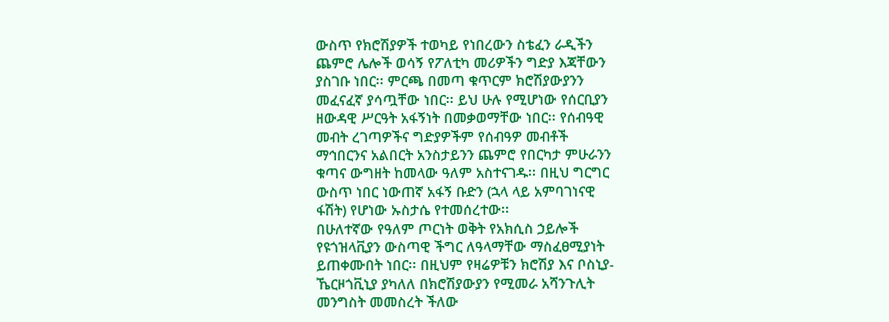ውስጥ የክሮሽያዎች ተወካይ የነበረውን ስቴፈን ራዲችን
ጨምሮ ሌሎች ወሳኝ የፖለቲካ መሪዎችን ግድያ እጃቸውን
ያስገቡ ነበር፡፡ ምርጫ በመጣ ቁጥርም ክሮሽያውያንን
መፈናፈኛ ያሳጧቸው ነበር፡፡ ይህ ሁሉ የሚሆነው የሰርቢያን
ዘውዳዊ ሥርዓት አፋኝነት በመቃወማቸው ነበር፡፡ የሰብዓዊ
መብት ረገጣዎችና ግድያዎችም የሰብዓዎ መብቶች
ማኅበርንና አልበርት አንስታይንን ጨምሮ የበርካታ ምሁራንን
ቁጣና ውግዘት ከመላው ዓለም አስተናገዱ፡፡ በዚህ ግርግር
ውስጥ ነበር ነውጠኛ አፋኝ ቡድን (ኋላ ላይ አምባገነናዊ
ፋሽት) የሆነው ኡስታሴ የተመሰረተው፡፡
በሁለተኛው የዓለም ጦርነት ወቅት የአክሲስ ኃይሎች
የዩጎዝላቪያን ውስጣዊ ችግር ለዓላማቸው ማስፈፀሚያነት
ይጠቀሙበት ነበር፡፡ በዚህም የዛሬዎቹን ክሮሽያ እና ቦስኒያ-
ኼርዞጎቪኒያ ያካለለ በክሮሽያውያን የሚመራ አሻንጉሊት
መንግስት መመስረት ችለው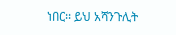ነበር፡፡ ይህ አሻንጉሊት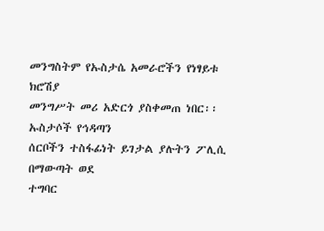መንግስትም የኡስታሴ አመራሮችን የነፃይቱ ክሮሽያ
መንግሥት መሪ አድርጎ ያስቀመጠ ነበር፡፡ ኡስታሶች የኅዳጣን
ሰርቦችን ተስፋፊነት ይገታል ያሉትን ፖሊሲ በማውጣት ወደ
ተግባር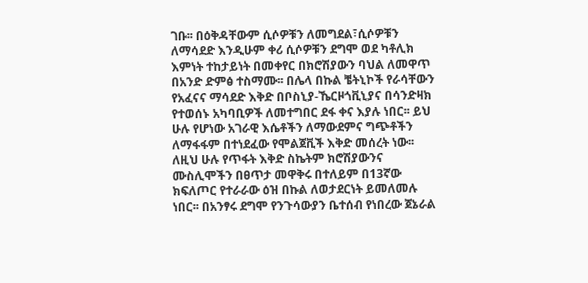ገቡ፡፡ በዕቅዳቸውም ሲሶዎቹን ለመግደል፣ሲሶዎቹን
ለማሳደድ እንዲሁም ቀሪ ሲሶዎቹን ደግሞ ወደ ካቶሊክ
እምነት ተከታይነት በመቀየር በክሮሽያውን ባህል ለመዋጥ
በአንድ ድምፅ ተስማሙ፡፡ በሌላ በኩል ቼትኒኮች የራሳቸውን
የአፈናና ማሳደድ እቅድ በቦስኒያ-ኼርዞጎቪኒያና በሳንድዛክ
የተወሰኑ አካባቢዎች ለመተግበር ደፋ ቀና እያሉ ነበር፡፡ ይህ
ሁሉ የሆነው አገራዊ እሴቶችን ለማውደምና ግጭቶችን
ለማፋፋም በተነደፈው የሞልጀቪች እቅድ መሰረት ነው፡፡
ለዚህ ሁሉ የጥፋት እቅድ ስኬትም ክሮሽያውንና
ሙስሊሞችን በፀጥታ መዋቅሩ በተለይም በ13ኛው
ክፍለጦር የተራራው ዕዝ በኩል ለወታደርነት ይመለመሉ
ነበር፡፡ በአንፃሩ ደግሞ የንጉሳውያን ቤተሰብ የነበረው ጀኔራል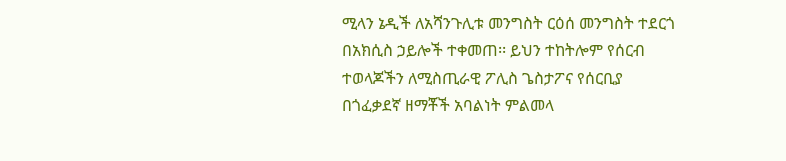ሚላን ኔዲች ለአሻንጉሊቱ መንግስት ርዕሰ መንግስት ተደርጎ
በአክሲስ ኃይሎች ተቀመጠ፡፡ ይህን ተከትሎም የሰርብ
ተወላጆችን ለሚስጢራዊ ፖሊስ ጌስታፖና የሰርቢያ
በጎፈቃደኛ ዘማቾች አባልነት ምልመላ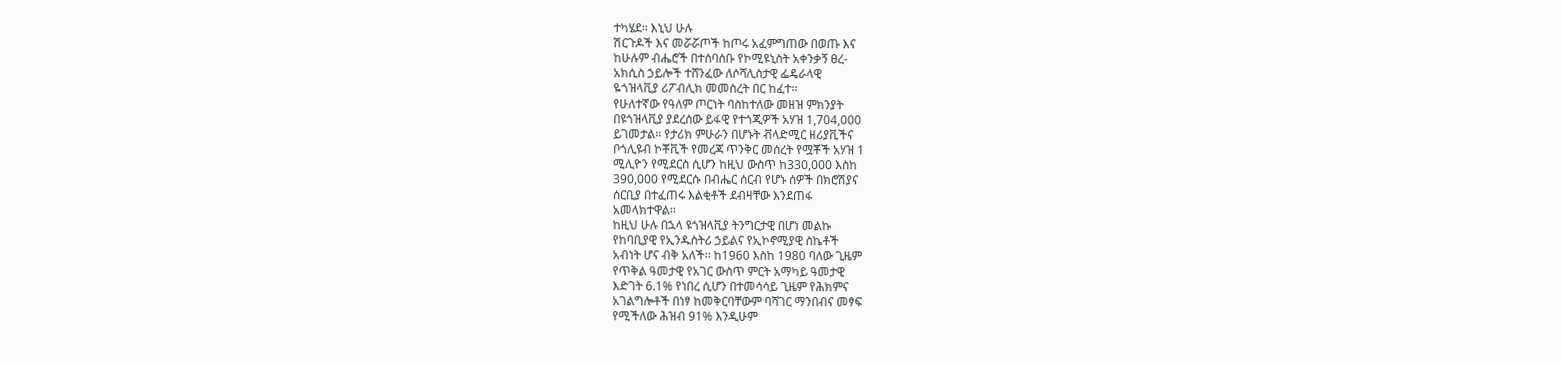ተካሄደ፡፡ እኒህ ሁሉ
ሽርጉዶች እና መሯሯጦች ከጦሩ አፈምግጠው በወጡ እና
ከሁሉም ብሔሮች በተሰባሰቡ የኮሚዩኒስት አቀንቃኝ ፀረ-
አክሲስ ኃይሎች ተሸንፈው ለሶሻሊስታዊ ፌዴራላዊ
ዬጎዝላቪያ ሪፖብሊክ መመስረት በር ከፈተ፡፡
የሁለተኛው የዓለም ጦርነት ባስከተለው መዘዝ ምክንያት
በዩጎዝላቪያ ያደረሰው ይፋዊ የተጎጂዎች አሃዝ 1,704,000
ይገመታል፡፡ የታሪክ ምሁራን በሆኑት ቭላድሚር ዘሪያቪችና
ቦጎሊዩብ ኮቾቪች የመረጃ ጥንቅር መሰረት የሟቾች አሃዝ 1
ሚሊዮን የሚደርስ ሲሆን ከዚህ ውስጥ ከ330,000 እስከ
390,000 የሚደርሱ በብሔር ሰርብ የሆኑ ሰዎች በክሮሽያና
ሰርቢያ በተፈጠሩ እልቂቶች ደብዛቸው እንደጠፋ
አመላክተዋል፡፡
ከዚህ ሁሉ በኋላ ዩጎዝላቪያ ትንግርታዊ በሆነ መልኩ
የከባቢያዊ የኢንዱስትሪ ኃይልና የኢኮኖሚያዊ ስኬቶች
አብነት ሆና ብቅ አለች፡፡ ከ1960 እስከ 1980 ባለው ጊዜም
የጥቅል ዓመታዊ የአገር ውስጥ ምርት አማካይ ዓመታዊ
እድገት 6.1% የነበረ ሲሆን በተመሳሳይ ጊዜም የሕክምና
አገልግሎቶች በነፃ ከመቅርባቸውም ባሻገር ማንበብና መፃፍ
የሚችለው ሕዝብ 91% እንዲሁም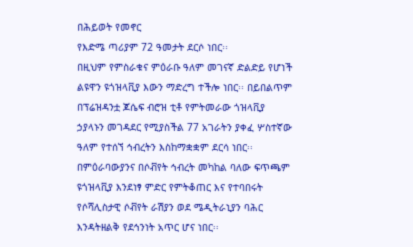በሕይወት የመኖር
የእድሜ ጣሪያም 72 ዓመታት ደርሶ ነበር፡፡
በዚህም የምስራቁና ምዕራቡ ዓለም መገናኛ ድልድይ የሆነች
ልዩዋን ዩጎዝላቪያ እውን ማድረግ ተችሎ ነበር፡፡ በይበልጥም
በፕሬዝዳንቷ ጆሴፍ ብሮዝ ቲቶ የምትመራው ጎዝላቪያ
ኃያላኑን መገዳደር የሚያስችል 77 አገራትን ያቀፈ ሦስተኛው
ዓለም የተሰኘ ኅብረትን እስከማቋቋም ደርሳ ነበር፡፡
በምዕራባውያንና በሶቭየት ኅብረት መካከል ባለው ፍጥጫም
ዩጎዝላቪያ እንደነፃ ምድር የምትቆጠር እና የተባበሩት
የሶሻሊስታዊ ሶቭየት ራሽያን ወደ ሜዲትራኒያን ባሕር
እንዳትዘልቅ የደኅንነት አጥር ሆና ነበር፡፡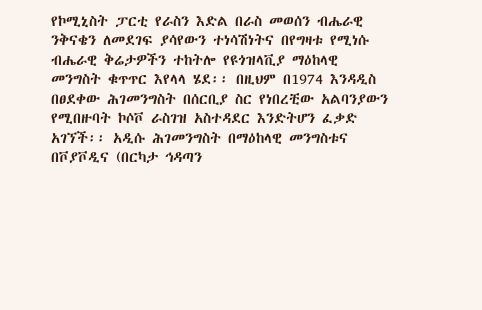የኮሚኒስት ፓርቲ የራስን እድል በራስ መወሰን ብሔራዊ
ንቅናቄን ለመደገፍ ያሳየውን ተነሳሽነትና በየግዛቱ የሚነሱ
ብሔራዊ ቅሬታዎችን ተከትሎ የዩጎዝላቪያ ማዕከላዊ
መንግስት ቁጥጥር እየላላ ሄደ፡፡ በዚህም በ1974 እንዳዲስ
በፀደቀው ሕገመንግስት በሰርቢያ ስር የነበረቺው አልባንያውን
የሚበዙባት ኮሶቮ ራስገዝ አስተዳደር እንድትሆን ፈቃድ
አገኘች፡፡ አዲሱ ሕገመንግስት በማዕከላዊ መንግስቱና
በቮያቮዲና (በርካታ ኅዳጣን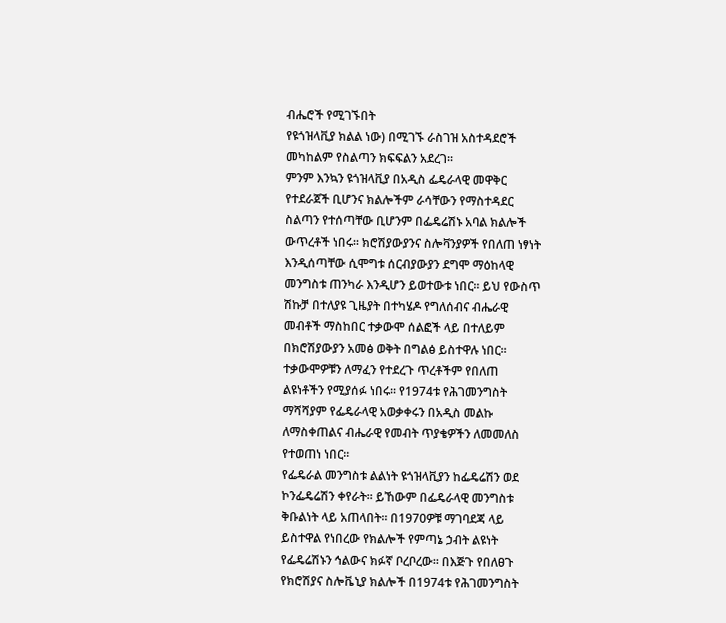ብሔሮች የሚገኙበት
የዩጎዝላቪያ ክልል ነው) በሚገኙ ራስገዝ አስተዳደሮች
መካከልም የስልጣን ክፍፍልን አደረገ፡፡
ምንም እንኳን ዩጎዝላቪያ በአዲስ ፌዴራላዊ መዋቅር
የተደራጀች ቢሆንና ክልሎችም ራሳቸውን የማስተዳደር
ስልጣን የተሰጣቸው ቢሆንም በፌዴሬሽኑ አባል ክልሎች
ውጥረቶች ነበሩ፡፡ ክሮሽያውያንና ስሎቫንያዎች የበለጠ ነፃነት
እንዲሰጣቸው ሲሞግቱ ሰርብያውያን ደግሞ ማዕከላዊ
መንግስቱ ጠንካራ እንዲሆን ይወተውቱ ነበር፡፡ ይህ የውስጥ
ሽኩቻ በተለያዩ ጊዜያት በተካሄዶ የግለሰብና ብሔራዊ
መብቶች ማስከበር ተቃውሞ ሰልፎች ላይ በተለይም
በክሮሽያውያን አመፅ ወቅት በግልፅ ይስተዋሉ ነበር፡፡
ተቃውሞዎቹን ለማፈን የተደረጉ ጥረቶችም የበለጠ
ልዩነቶችን የሚያሰፉ ነበሩ፡፡ የ1974ቱ የሕገመንግስት
ማሻሻያም የፌዴራላዊ አወቃቀሩን በአዲስ መልኩ
ለማስቀጠልና ብሔራዊ የመብት ጥያቄዎችን ለመመለስ
የተወጠነ ነበር፡፡
የፌዴራል መንግስቱ ልልነት ዩጎዝላቪያን ከፌዴሬሽን ወደ
ኮንፌዴሬሽን ቀየራት፡፡ ይኸውም በፌዴራላዊ መንግስቱ
ቅቡልነት ላይ አጠላበት፡፡ በ1970ዎቹ ማገባደጃ ላይ
ይስተዋል የነበረው የክልሎች የምጣኔ ኃብት ልዩነት
የፌዴሬሽኑን ኅልውና ክፉኛ ቦረቦረው፡፡ በእጅጉ የበለፀጉ
የክሮሽያና ስሎቬኒያ ክልሎች በ1974ቱ የሕገመንግስት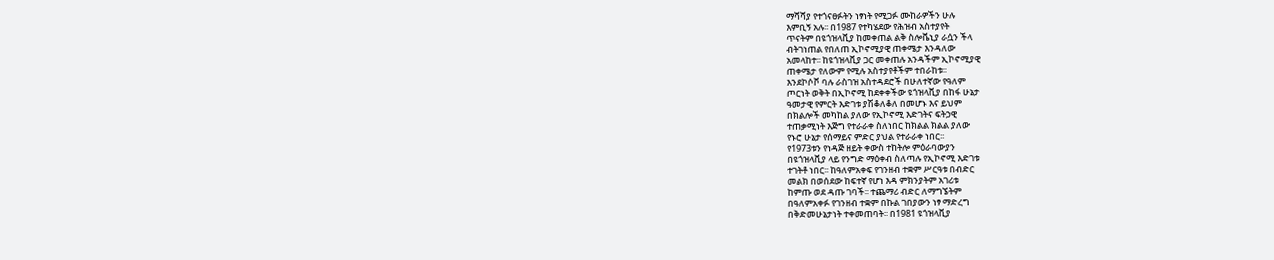ማሻሻያ የተጎናፀፉትን ነፃነት የሚጋፉ ሙከራዎችን ሁሉ
እምቢኝ አሉ፡፡ በ1987 የተካሄደው የሕዝብ አስተያየት
ጥናትም በዩጎዝላቪያ ከመቀጠል ልቅ ስሎቬኒያ ራሷን ችላ
ብትገነጠል የበለጠ ኢኮኖሚያዊ ጠቀሜታ እንዳለው
አመላከተ፡፡ ከዩጎዝላቪያ ጋር መቀጠሉ አንዳችም ኢኮኖሚያዊ
ጠቀሜታ የለውም የሚሉ አስተያየቶችም ተበራከቱ፡፡
እንደኮሶቮ ባሉ ራስገዝ አስተዳደሮች በሁለተኛው የዓለም
ጦርነት ወቅት በኢኮኖሚ ከደቀቀችው ዩጎዝላቪያ በከፋ ሁኔታ
ዓመታዊ የምርት እድገቱ ያሽቆለቆለ በመሆኑ እና ይህም
በክልሎች መካከል ያለው የኢኮኖሚ እድገትና ፍትኃዊ
ተጠቃሚነት እጅግ የተራራቀ ስለነበር ከክልል ክልል ያለው
የኑሮ ሁኔታ የሰማይና ምድር ያህል የተራራቀ ነበር፡፡
የ1973ቱን የነዳጅ ዘይት ቀውስ ተከትሎ ምዕራባውያን
በዩጎዝላቪያ ላይ የንግድ ማዕቀብ ስለጣሉ የኢኮኖሚ እድገቱ
ተገትቶ ነበር፡፡ ከዓለምአቀፍ የገንዘብ ተቋም ሥርዓቱ በብድር
መልክ በወሰደው ከፍተኛ የሆነ እዳ ምክንያትም አገሪቱ
ከምጡ ወደ ዳጡ ገባች፡፡ ተጨማሪ ብድር ለማግኜትም
በዓለምአቀፉ የገንዘብ ተቋም በኩል ገበያውን ነፃ ማድረግ
በቅድመሁኔታነት ተቀመጠባት፡፡ በ1981 ዩጎዝላቪያ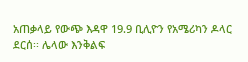አጠቃላይ የውጭ እዳዋ 19.9 ቢሊዮን የአሜሪካን ዶላር
ደርሰ፡፡ ሌላው እንቅልፍ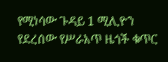የሚነሳው ጉዳይ 1 ሚሊዮን
የደረሰው የሥራአጥ ዜጎች ቁጥር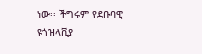ነው፡፡ ችግሩም የደቡባዊ
ዩጎዝላቪያ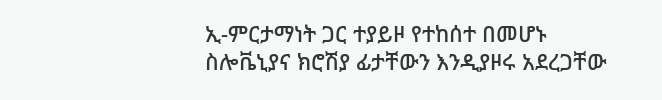ኢ-ምርታማነት ጋር ተያይዞ የተከሰተ በመሆኑ
ስሎቬኒያና ክሮሽያ ፊታቸውን እንዲያዞሩ አደረጋቸው